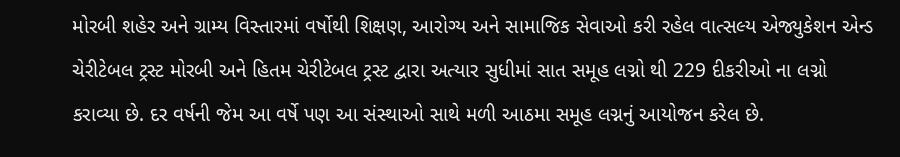મોરબી શહેર અને ગ્રામ્ય વિસ્તારમાં વર્ષોથી શિક્ષણ, આરોગ્ય અને સામાજિક સેવાઓ કરી રહેલ વાત્સલ્ય એજ્યુકેશન એન્ડ ચેરીટેબલ ટ્રસ્ટ મોરબી અને હિતમ ચેરીટેબલ ટ્રસ્ટ દ્વારા અત્યાર સુધીમાં સાત સમૂહ લગ્નો થી 229 દીકરીઓ ના લગ્નો કરાવ્યા છે. દર વર્ષની જેમ આ વર્ષે પણ આ સંસ્થાઓ સાથે મળી આઠમા સમૂહ લગ્નનું આયોજન કરેલ છે.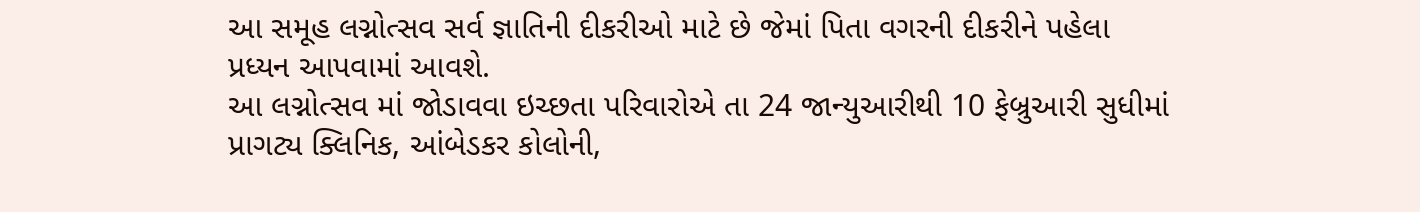આ સમૂહ લગ્નોત્સવ સર્વ જ્ઞાતિની દીકરીઓ માટે છે જેમાં પિતા વગરની દીકરીને પહેલા પ્રધ્યન આપવામાં આવશે.
આ લગ્નોત્સવ માં જોડાવવા ઇચ્છતા પરિવારોએ તા 24 જાન્યુઆરીથી 10 ફેબ્રુઆરી સુધીમાં પ્રાગટ્ય ક્લિનિક, આંબેડકર કોલોની,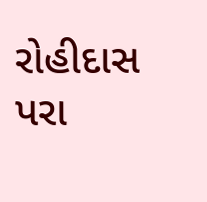રોહીદાસ પરા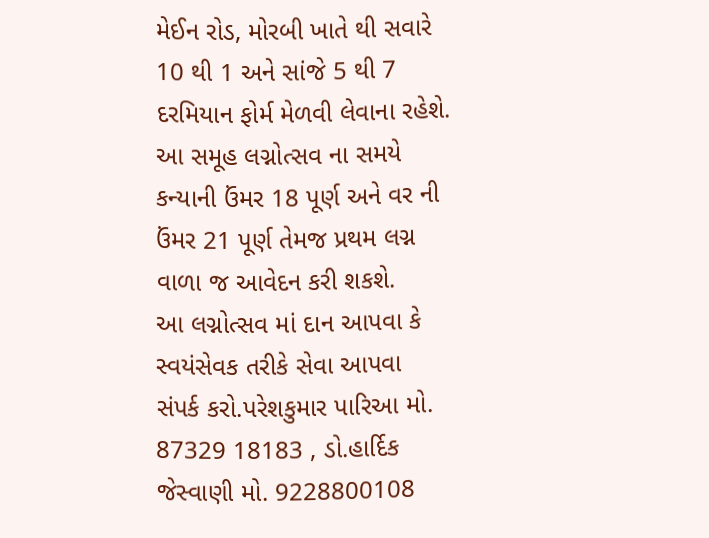મેઈન રોડ, મોરબી ખાતે થી સવારે 10 થી 1 અને સાંજે 5 થી 7 દરમિયાન ફોર્મ મેળવી લેવાના રહેશે.
આ સમૂહ લગ્નોત્સવ ના સમયે કન્યાની ઉંમર 18 પૂર્ણ અને વર ની ઉંમર 21 પૂર્ણ તેમજ પ્રથમ લગ્ન વાળા જ આવેદન કરી શકશે.
આ લગ્નોત્સવ માં દાન આપવા કે સ્વયંસેવક તરીકે સેવા આપવા સંપર્ક કરો.પરેશકુમાર પારિઆ મો. 87329 18183 , ડો.હાર્દિક જેસ્વાણી મો. 9228800108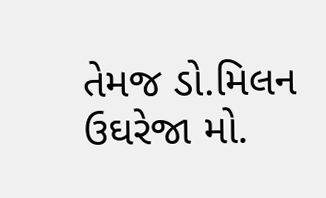તેમજ ડો.મિલન ઉઘરેજા મો.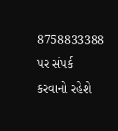8758833388 પર સંપર્ક કરવાનો રહેશે